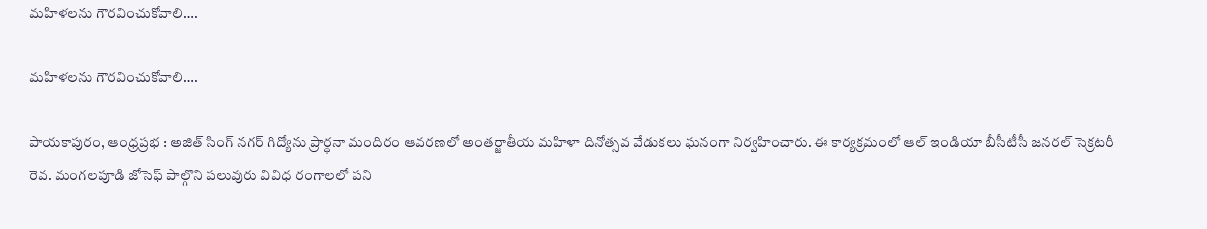మహిళలను గౌరవించుకోవాలి….

మహిళలను గౌరవించుకోవాలి….

పాయకాపురం, ఆంధ్రప్రభ : అజిత్ సింగ్ నగర్ గిద్యోను ప్రార్ధనా మందిరం ఆవరణలో అంతర్జాతీయ మహిళా దినోత్సవ వేడుకలు ఘనంగా నిర్వహించారు. ఈ కార్యక్రమంలో ఆల్ ఇండియా బీసీటీసీ జనరల్ సెక్రటరీ రెవ. మంగలపూడి జోసెఫ్ పాల్గొని పలువురు వివిధ రంగాలలో పని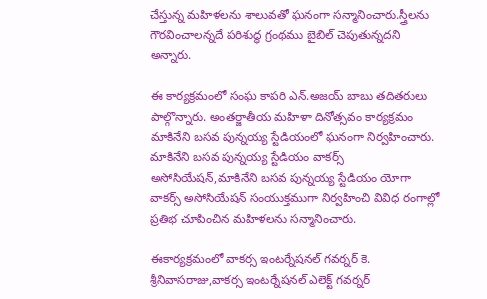చేస్తున్న మహిళలను శాలువతో ఘనంగా సన్మానించారు.స్త్రీలను గౌరవించాలన్నదే పరిశుద్ధ గ్రంథము బైబిల్ చెపుతున్నదని అన్నారు.

ఈ కార్యక్రమంలో సంఘ కాపరి ఎన్.అజయ్ బాబు తదితరులు పాల్గొన్నారు. అంతర్జాతీయ మహిళా దినోత్సవం కార్యక్రమం మాకినేని బసవ పున్నయ్య స్టేడియంలో ఘనంగా నిర్వహించారు. మాకినేని బసవ పున్నయ్య స్టేడియం వాకర్స్ అసోసియేషన్,మాకినేని బసవ పున్నయ్య స్టేడియం యోగా వాకర్స్ అసోసియేషన్ సంయుక్తముగా నిర్వహించి వివిధ రంగాల్లో ప్రతిభ చూపించిన మహిళలను సన్మానించారు.

ఈకార్యక్రమంలో వాకర్స ఇంటర్నేషనల్ గవర్నర్ కె. శ్రీనివాసరాజు,వాకర్స ఇంటర్నేషనల్ ఎలెక్ట్ గవర్నర్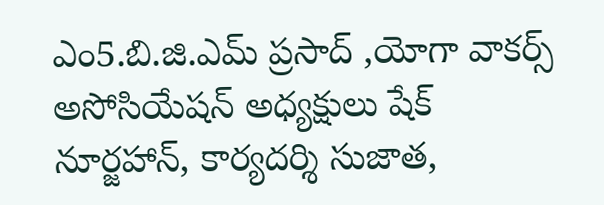ఎం5.బి.జి.ఎమ్ ప్రసాద్ ,యోగా వాకర్స్ అసోసియేషన్ అధ్యక్షులు షేక్ నూర్జహాన్, కార్యదర్శి సుజాత,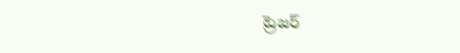ట్రెజర్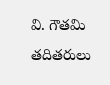వి. గౌతమి తదితరులు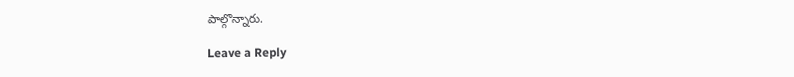పాల్గొన్నారు.

Leave a Reply